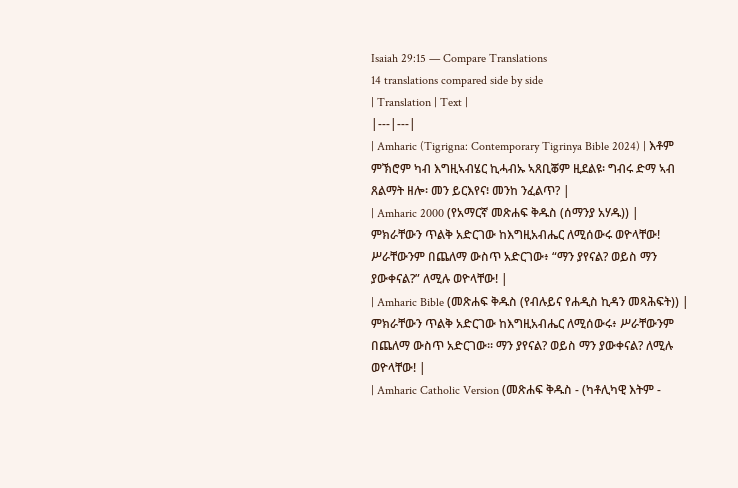Isaiah 29:15 — Compare Translations
14 translations compared side by side
| Translation | Text |
|---|---|
| Amharic (Tigrigna: Contemporary Tigrinya Bible 2024) | እቶም ምኽሮም ካብ እግዚኣብሄር ኪሓብኡ ኣጸቢቖም ዚደልዩ፡ ግብሩ ድማ ኣብ ጸልማት ዘሎ፡ መን ይርእየና፧ መንከ ንፈልጥ? |
| Amharic 2000 (የአማርኛ መጽሐፍ ቅዱስ (ሰማንያ አሃዱ)) | ምክራቸውን ጥልቅ አድርገው ከእግዚአብሔር ለሚሰውሩ ወዮላቸው! ሥራቸውንም በጨለማ ውስጥ አድርገው፥ “ማን ያየናል? ወይስ ማን ያውቀናል?” ለሚሉ ወዮላቸው! |
| Amharic Bible (መጽሐፍ ቅዱስ (የብሉይና የሐዲስ ኪዳን መጻሕፍት)) | ምክራቸውን ጥልቅ አድርገው ከእግዚአብሔር ለሚሰውሩ፥ ሥራቸውንም በጨለማ ውስጥ አድርገው። ማን ያየናል? ወይስ ማን ያውቀናል? ለሚሉ ወዮላቸው! |
| Amharic Catholic Version (መጽሐፍ ቅዱስ - (ካቶሊካዊ እትም -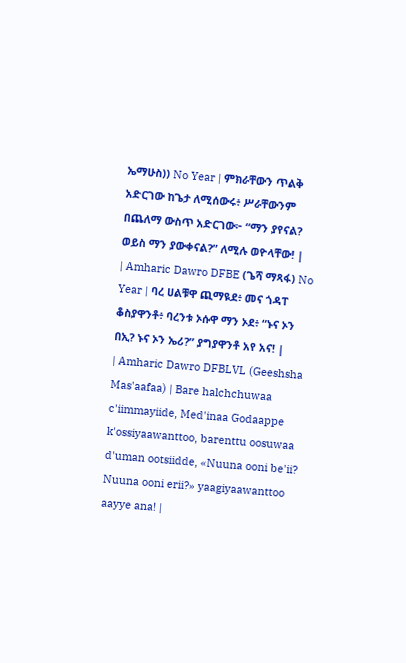ኤማሁስ)) No Year | ምክራቸውን ጥልቅ አድርገው ከጌታ ለሚሰውሩ፥ ሥራቸውንም በጨለማ ውስጥ አድርገው፦ “ማን ያየናል? ወይስ ማን ያውቀናል?” ለሚሉ ወዮላቸው! |
| Amharic Dawro DFBE (ጌሻ ማጻፋ) No Year | ባረ ሀልቹዋ ጪማዪደ፥ መና ጎዳፐ ቆስያዋንቶ፥ ባረንቱ ኦሱዋ ማን ኦደ፥ “ኑና ኦን በኢ? ኑና ኦን ኤሪ?” ያግያዋንቶ አየ አና! |
| Amharic Dawro DFBLVL (Geeshsha Mas'aafaa) | Bare halchchuwaa c'iimmayiide, Med'inaa Godaappe k'ossiyaawanttoo, barenttu oosuwaa d'uman ootsiidde, «Nuuna ooni be'ii? Nuuna ooni erii?» yaagiyaawanttoo aayye ana! |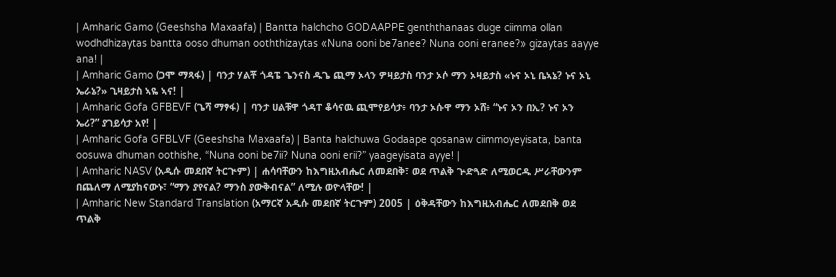| Amharic Gamo (Geeshsha Maxaafa) | Bantta halchcho GODAAPPE genththanaas duge ciimma ollan wodhdhizaytas bantta ooso dhuman ooththizaytas «Nuna ooni be7anee? Nuna ooni eranee?» gizaytas aayye ana! |
| Amharic Gamo (ጋሞ ማጻፋ) | ባንታ ሃልቾ ጎዳፔ ጌንናስ ዱጌ ጪማ ኦላን ዎዛይታስ ባንታ ኦሶ ማን ኦዛይታስ «ኑና ኦኒ ቤኣኔ? ኑና ኦኒ ኤራኔ?» ጊዛይታስ ኣዬ ኣና! |
| Amharic Gofa GFBEVF (ጌሻ ማፃፋ) | ባንታ ሀልቹዋ ጎዳፐ ቆሳናዉ ጪሞየይሳታ፥ ባንታ ኦሱዋ ማን ኦሸ፥ “ኑና ኦን በኢ? ኑና ኦን ኤሪ?” ያገይሳታ አየ! |
| Amharic Gofa GFBLVF (Geeshsha Maxaafa) | Banta halchuwa Godaape qosanaw ciimmoyeyisata, banta oosuwa dhuman oothishe, “Nuna ooni be7ii? Nuna ooni erii?” yaageyisata ayye! |
| Amharic NASV (አዲሱ መደበኛ ትርጒም) | ሐሳባቸውን ከእግዚአብሔር ለመደበቅ፣ ወደ ጥልቅ ጕድጓድ ለሚወርዱ ሥራቸውንም በጨለማ ለሚያከናውኑ፣ “ማን ያየናል? ማንስ ያውቅብናል” ለሚሉ ወዮላቸው! |
| Amharic New Standard Translation (አማርኛ አዲሱ መደበኛ ትርጉም) 2005 | ዕቅዳቸውን ከእግዚአብሔር ለመደበቅ ወደ ጥልቅ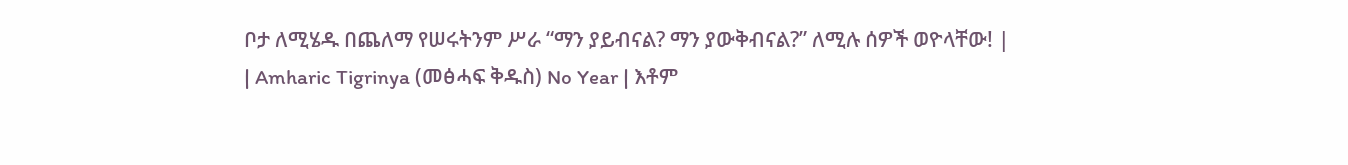ቦታ ለሚሄዱ በጨለማ የሠሩትንም ሥራ “ማን ያይብናል? ማን ያውቅብናል?” ለሚሉ ሰዎች ወዮላቸው! |
| Amharic Tigrinya (መፅሓፍ ቅዱስ) No Year | እቶም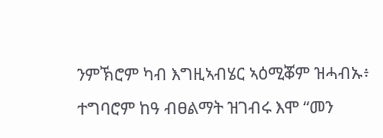ንምኽሮም ካብ እግዚኣብሄር ኣዕሚቖም ዝሓብኡ፥ ተግባሮም ከዓ ብፀልማት ዝገብሩ እሞ “መን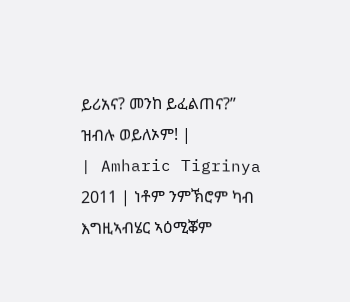ይሪአና? መንከ ይፈልጠና?” ዝብሉ ወይለኦም! |
| Amharic Tigrinya 2011 | ነቶም ንምኽሮም ካብ እግዚኣብሄር ኣዕሚቖም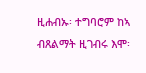ዚሐብኡ፡ ተግባሮም ከኣ ብጸልማት ዚገብሩ እሞ፡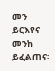መን ይርእየና መንከ ይፈልጠና፡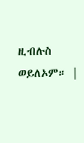ዚብሉስ ወይለኦም። |